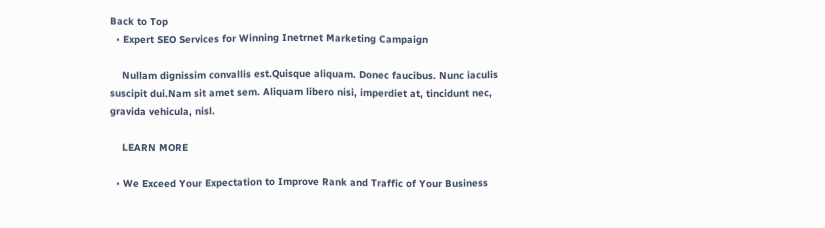Back to Top
  • Expert SEO Services for Winning Inetrnet Marketing Campaign

    Nullam dignissim convallis est.Quisque aliquam. Donec faucibus. Nunc iaculis suscipit dui.Nam sit amet sem. Aliquam libero nisi, imperdiet at, tincidunt nec, gravida vehicula, nisl.

    LEARN MORE

  • We Exceed Your Expectation to Improve Rank and Traffic of Your Business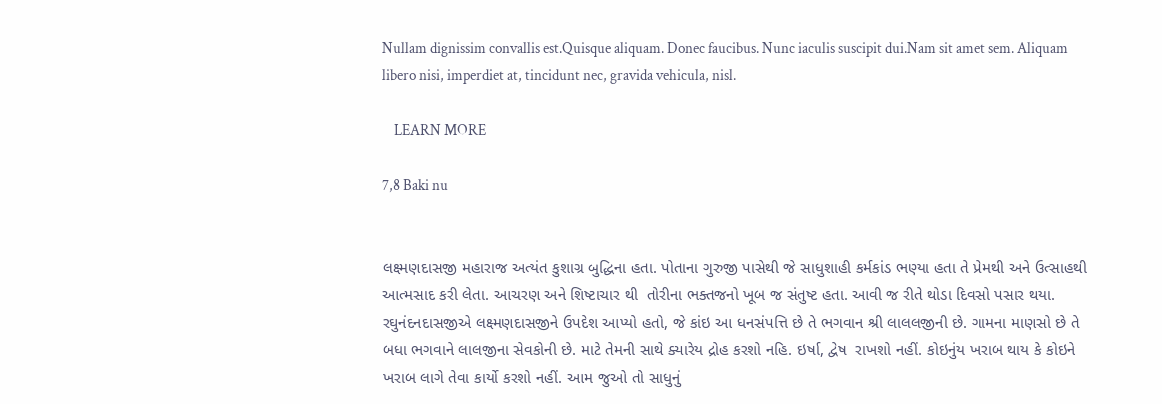Nullam dignissim convallis est.Quisque aliquam. Donec faucibus. Nunc iaculis suscipit dui.Nam sit amet sem. Aliquam libero nisi, imperdiet at, tincidunt nec, gravida vehicula, nisl.

    LEARN MORE

7,8 Baki nu


લક્ષ્મણદાસજી મહારાજ અત્યંત કુશાગ્ર બુદ્ધિના હતા. પોતાના ગુરુજી પાસેથી જે સાધુશાહી કર્મકાંડ ભણ્યા હતા તે પ્રેમથી અને ઉત્સાહથી આત્મસાદ કરી લેતા. આચરણ અને શિષ્ટાચાર થી  તોરીના ભક્તજનો ખૂબ જ સંતુષ્ટ હતા. આવી જ રીતે થોડા દિવસો પસાર થયા. રઘુનંદનદાસજીએ લક્ષ્મણદાસજીને ઉપદેશ આપ્યો હતો, જે કાંઇ આ ધનસંપત્તિ છે તે ભગવાન શ્રી લાલલજીની છે. ગામના માણસો છે તે બધા ભગવાને લાલજીના સેવકોની છે. માટે તેમની સાથે ક્યારેય દ્રોહ કરશો નહિ. ઇર્ષા, દ્વેષ  રાખશો નહીં. કોઇનુંય ખરાબ થાય કે કોઇને ખરાબ લાગે તેવા કાર્યો કરશો નહીં. આમ જુઓ તો સાધુનું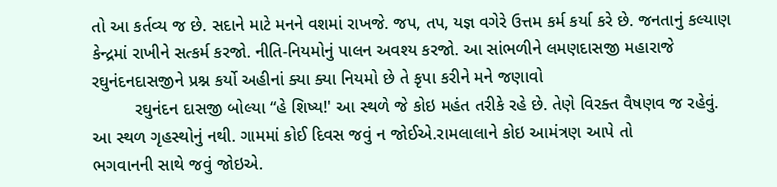તો આ કર્તવ્ય જ છે. સદાને માટે મનને વશમાં રાખજે. જપ, તપ, યજ્ઞ વગેરે ઉત્તમ કર્મ કર્યા કરે છે. જનતાનું કલ્યાણ કેન્દ્રમાં રાખીને સત્કર્મ કરજો. નીતિ-નિયમોનું પાલન અવશ્ય કરજો. આ સાંભળીને લમણદાસજી મહારાજે રઘુનંદનદાસજીને પ્રશ્ન કર્યો અહીનાં ક્યા ક્યા નિયમો છે તે કૃપા કરીને મને જણાવો
         રઘુનંદન દાસજી બોલ્યા “હે શિષ્ય!' આ સ્થળે જે કોઇ મહંત તરીકે રહે છે. તેણે વિરક્ત વૈષણવ જ રહેવું. આ સ્થળ ગૃહસ્થોનું નથી. ગામમાં કોઈ દિવસ જવું ન જોઈએ.રામલાલાને કોઇ આમંત્રણ આપે તો
ભગવાનની સાથે જવું જોઇએ.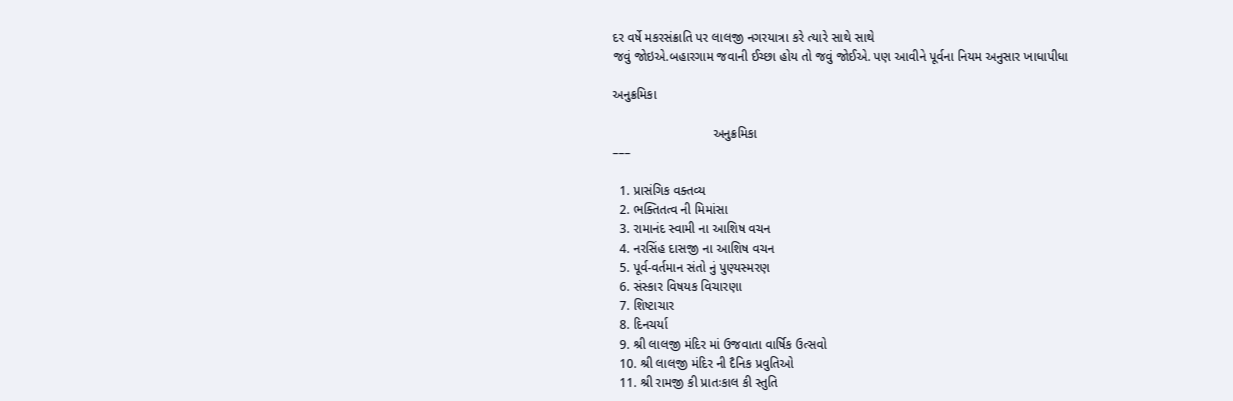દર વર્ષે મકરસંક્રાતિ પર લાલજી નગરયાત્રા કરે ત્યારે સાથે સાથે
જવું જોઇએ.બહારગામ જવાની ઈચ્છા હોય તો જવું જોઈએ. પણ આવીને પૂર્વના નિયમ અનુસાર ખાધાપીધા

અનુક્રમિકા

                            અનુક્રમિકા
–––

  1. પ્રાસંગિક વક્તવ્ય
  2. ભક્તિતત્વ ની મિમાંસા
  3. રામાનંદ સ્વામી ના આશિષ વચન
  4. નરસિંહ દાસજી ના આશિષ વચન
  5. પૂર્વ-વર્તમાન સંતો નું પુણ્યસ્મરણ
  6. સંસ્કાર વિષયક વિચારણા
  7. શિષ્ટાચાર
  8. દિનચર્યા
  9. શ્રી લાલજી મંદિર માં ઉજવાતા વાર્ષિક ઉત્સવો
  10. શ્રી લાલજી મંદિર ની દૈનિક પ્રવુતિઓ
  11. શ્રી રામજી કી પ્રાતઃકાલ કી સ્તુતિ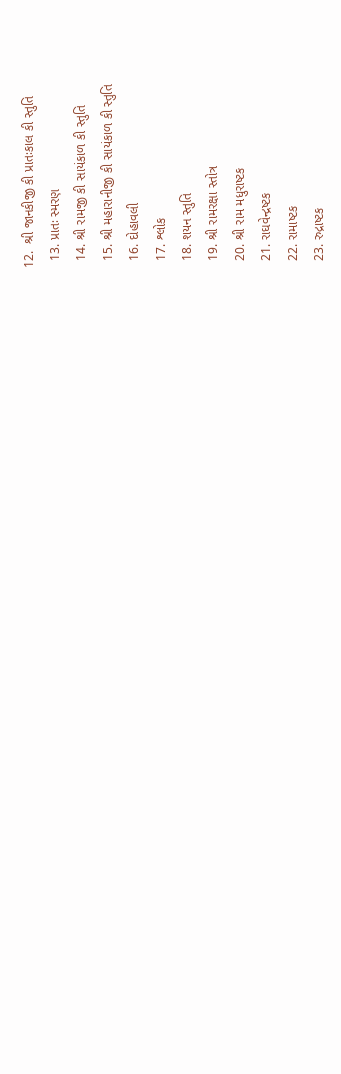12.  શ્રી જાનકીજી કી પ્રાતઃકાલ કી સ્તુતિ
  13. પ્રાતઃ સ્મરણ
  14. શ્રી રામજી કી સાયંકાળ કી સ્તુતિ
  15. શ્રી મહારાનીજી કી સાયંકાળ કી સ્તુતિ
  16. દોહાવલી
  17. શ્લોક
  18. શયન સ્તુતિ
  19. શ્રી રામરક્ષા સ્તોત્ર
  20. શ્રી રામ મધુરાષ્ટક
  21. રાઘવેન્દ્રષ્ટક
  22. રામાષ્ટક
  23. રુદ્રાષ્ટક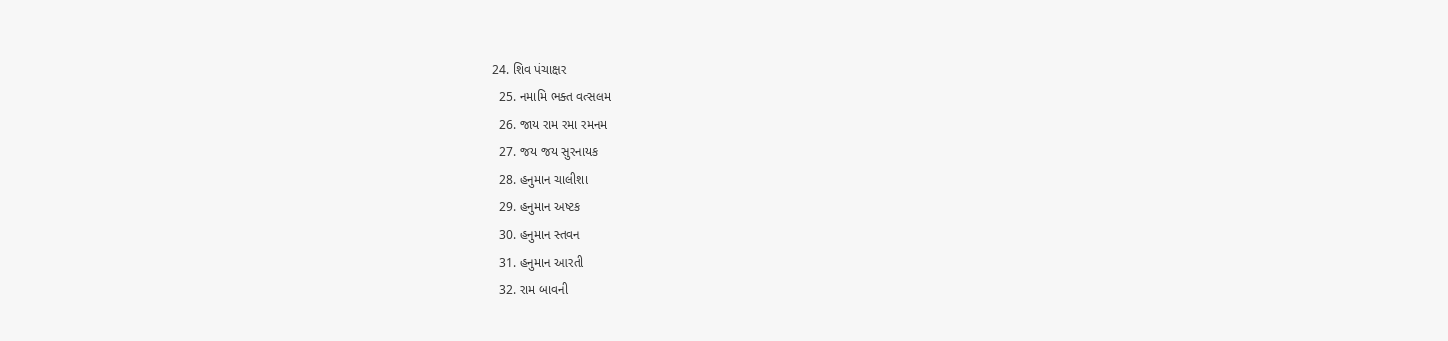24. શિવ પંચાક્ષર
  25. નમામિ ભક્ત વત્સલમ
  26. જાય રામ રમા રમનમ
  27. જય જય સુરનાયક
  28. હનુમાન ચાલીશા
  29. હનુમાન અષ્ટક
  30. હનુમાન સ્તવન
  31. હનુમાન આરતી
  32. રામ બાવની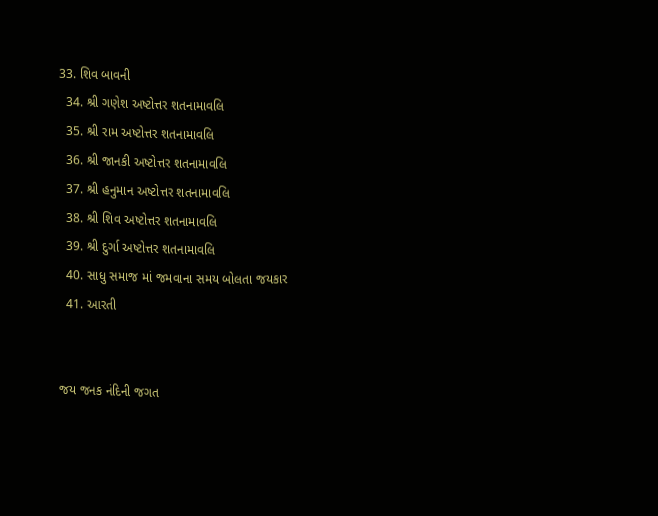33. શિવ બાવની
  34. શ્રી ગણેશ અષ્ટોત્તર શતનામાવલિ
  35. શ્રી રામ અષ્ટોત્તર શતનામાવલિ
  36. શ્રી જાનકી અષ્ટોત્તર શતનામાવલિ
  37. શ્રી હનુમાન અષ્ટોત્તર શતનામાવલિ
  38. શ્રી શિવ અષ્ટોત્તર શતનામાવલિ
  39. શ્રી દુર્ગા અષ્ટોત્તર શતનામાવલિ
  40. સાધુ સમાજ માં જમવાના સમય બોલતા જયકાર
  41. આરતી


જય જનક નંદિની જગત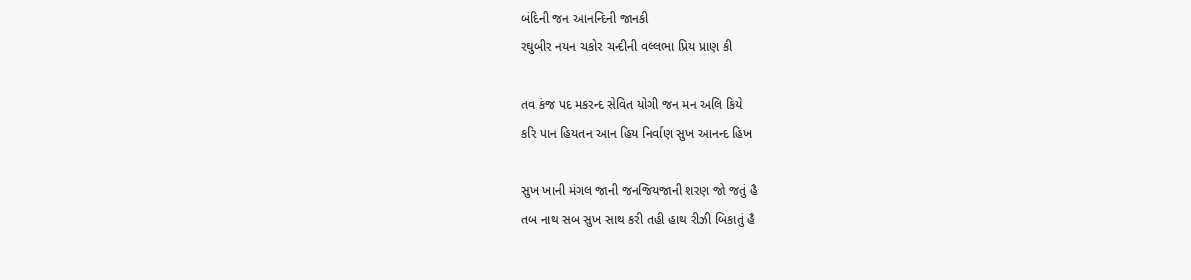બંદિની જન આનન્દિની જાનકી
રઘુબીર નયન ચકોર ચન્દીની વલ્લભા પ્રિય પ્રાણ કી

તવ કંજ પદ મકરન્દ સેવિત યોગી જન મન અલિ કિયે
કરિ પાન હિયતન આન હિય નિર્વાણ સુખ આનન્દ હિખ

સુખ ખાની મંગલ જાની જનજિયજાની શરણ જો જતું હૈ
તબ નાથ સબ સુખ સાથ કરી તહી હાથ રીઝી બિકાતું હૈ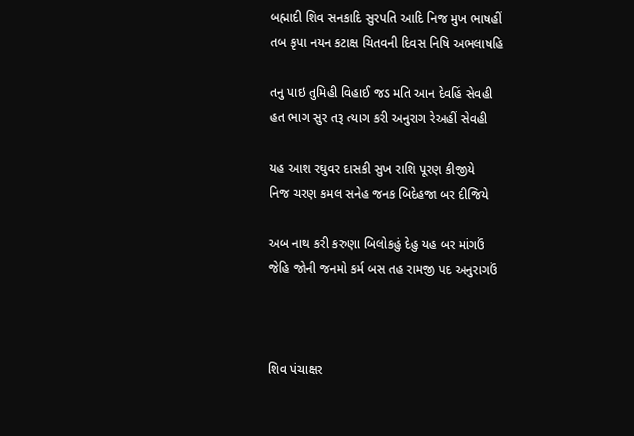બહ્માદી શિવ સનકાદિ સુરપતિ આદિ નિજ મુખ ભાષહીં
તબ કૃપા નયન કટાક્ષ ચિતવની દિવસ નિષિ અભલાષહિ

તનુ પાઇ તુમિહી વિહાઈ જડ મતિ આન દેવહિં સેવહી
હત ભાગ સુર તરૂ ત્યાગ કરી અનુરાગ રેઅહીં સેવહી

યહ આશ રઘુવર દાસકી સુખ રાશિ પૂરણ કીજીયે
નિજ ચરણ કમલ સનેહ જનક બિદેહજા બર દીજિયે

અબ નાથ કરી કરુણા બિલોકહું દેહુ યહ બર માંગઉં
જેહિ જોની જનમો કર્મ બસ તહ રામજી પદ અનુરાગઉં



શિવ પંચાક્ષર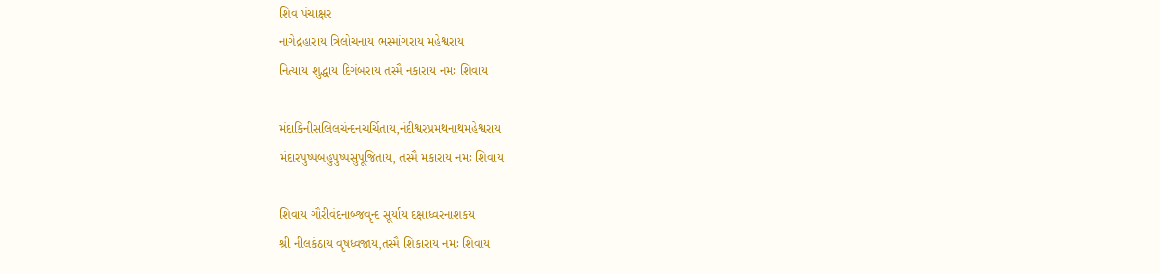શિવ પંચાક્ષર
નાગેદ્રહારાય ત્રિલોચનાય ભસ્માંગરાય મહેશ્વરાય
નિત્યાય શુદ્ધાય દિગંબરાય તસ્મૈ નકારાય નમઃ શિવાય

મંદાકિનીસલિલચંન્દનચર્ચિતાય,નંદીશ્વરપ્રમથનાથમહેશ્વરાય
મંદારપુષ્પબહુપુષ્પસુપૂજિતાય, તસ્મૈ મકારાય નમઃ શિવાય

શિવાય ગૌરીવંદનાબ્જવૃન્દ સૂર્યાય દક્ષાધ્વરનાશકય
શ્રી નીલકંઠાય વૃષધ્વજાય,તસ્મૈ શિકારાય નમઃ શિવાય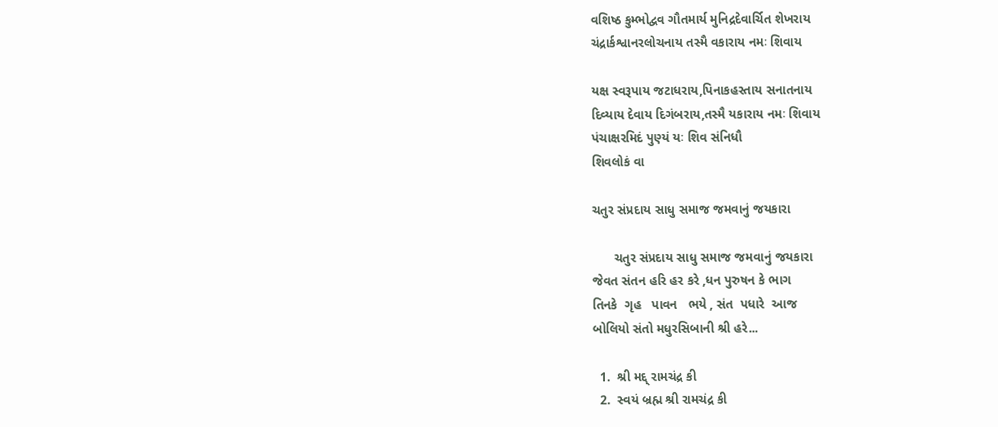વશિષ્ઠ કુમ્ભોદ્વવ ગૌતમાર્ય મુનિદ્રદેવાર્ચિત શેખરાય
ચંદ્રાર્કશ્વાનરલોચનાય તસ્મૈ વકારાય નમઃ શિવાય

યક્ષ સ્વરૂપાય જટાધરાય,પિનાકહસ્તાય સનાતનાય
દિવ્યાય દેવાય દિગંબરાય,તસ્મૈ યકારાય નમઃ શિવાય
પંચાક્ષરમિદં પુણ્યં યઃ શિવ સંનિધૌ
શિવલોકં વા

ચતુર સંપ્રદાય સાધુ સમાજ જમવાનું જયકારા

      ચતુર સંપ્રદાય સાધુ સમાજ જમવાનું જયકારા
જેવત સંતન હરિ હર કરે ,ધન પુરુષન કે ભાગ
તિનકે  ગૃહ   પાવન   ભયે , સંત  પધારે  આજ
બોલિયો સંતો મધુરસિબાની શ્રી હરે...

  1.  શ્રી મદ્દ્ રામચંદ્ર કી
  2.  સ્વયં બ્રહ્મ શ્રી રામચંદ્ર કી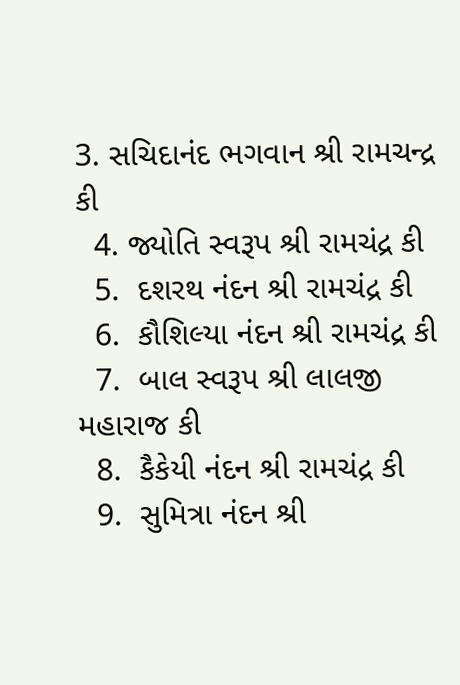3. સચિદાનંદ ભગવાન શ્રી રામચન્દ્ર કી
  4. જ્યોતિ સ્વરૂપ શ્રી રામચંદ્ર કી
  5.  દશરથ નંદન શ્રી રામચંદ્ર કી
  6.  કૌશિલ્યા નંદન શ્રી રામચંદ્ર કી
  7.  બાલ સ્વરૂપ શ્રી લાલજી મહારાજ કી
  8.  કૈકેયી નંદન શ્રી રામચંદ્ર કી
  9.  સુમિત્રા નંદન શ્રી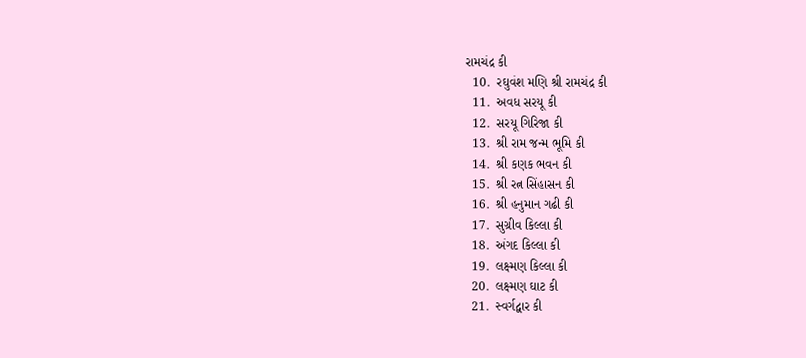રામચંદ્ર કી
  10.  રઘુવંશ મણિ શ્રી રામચંદ્ર કી
  11.  અવધ સરયૂ કી
  12.  સરયૂ ગિરિજા કી
  13.  શ્રી રામ જન્મ ભૂમિ કી
  14.  શ્રી કણક ભવન કી
  15.  શ્રી રત્ન સિંહાસન કી
  16.  શ્રી હનુમાન ગઢી કી
  17.  સુગ્રીવ કિલ્લા કી
  18.  અંગદ કિલ્લા કી
  19.  લક્ષ્મણ કિલ્લા કી
  20.  લક્ષ્મણ ઘાટ કી
  21.  સ્વર્ગદ્વાર કી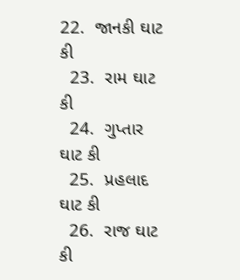22.  જાનકી ઘાટ કી
  23.  રામ ઘાટ કી
  24.  ગુપ્તાર ઘાટ કી
  25.  પ્રહલાદ ઘાટ કી
  26.  રાજ ઘાટ કી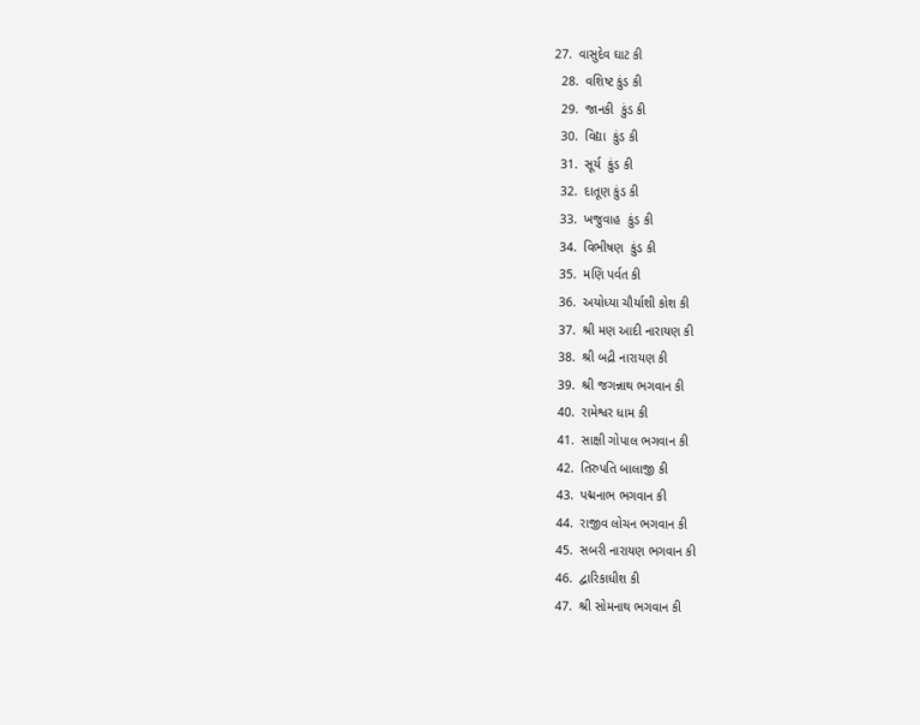27.  વાસુદેવ ઘાટ કી
  28.  વશિષ્ટ કુંડ કી
  29.  જાનકી  કુંડ કી
  30.  વિદ્યા  કુંડ કી
  31.  સૂર્ય  કુંડ કી
  32.  દાતૂણ કુંડ કી
  33.  ખજુવાહ  કુંડ કી
  34.  વિભીષણ  કુંડ કી
  35.  મણિ પર્વત કી
  36.  અયોધ્યા ચૌર્યાશી કોશ કી
  37.  શ્રી મણ આદી નારાયણ કી
  38.  શ્રી બદ્રી નારાયણ કી
  39.  શ્રી જગન્નાથ ભગવાન કી
  40.  રામેશ્વર ધામ કી
  41.  સાક્ષી ગોપાલ ભગવાન કી
  42.  તિરુપતિ બાલાજી કી
  43.  પદ્મનાભ ભગવાન કી
  44.  રાજીવ લોચન ભગવાન કી
  45.  સબરી નારાયણ ભગવાન કી
  46.  દ્વારિકાધીશ કી
  47.  શ્રી સોમનાથ ભગવાન કી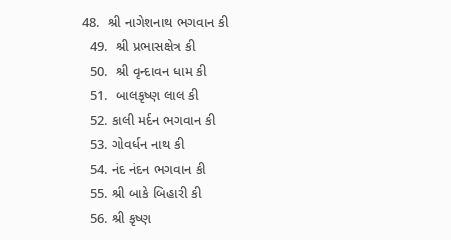48.  શ્રી નાગેશનાથ ભગવાન કી
  49.  શ્રી પ્રભાસક્ષેત્ર કી
  50.  શ્રી વૃન્દાવન ધામ કી
  51.  બાલકૃષ્ણ લાલ કી
  52. કાલી મર્દન ભગવાન કી
  53. ગોવર્ધન નાથ કી
  54. નંદ નંદન ભગવાન કી
  55. શ્રી બાકે બિહારી કી
  56. શ્રી કૃષ્ણ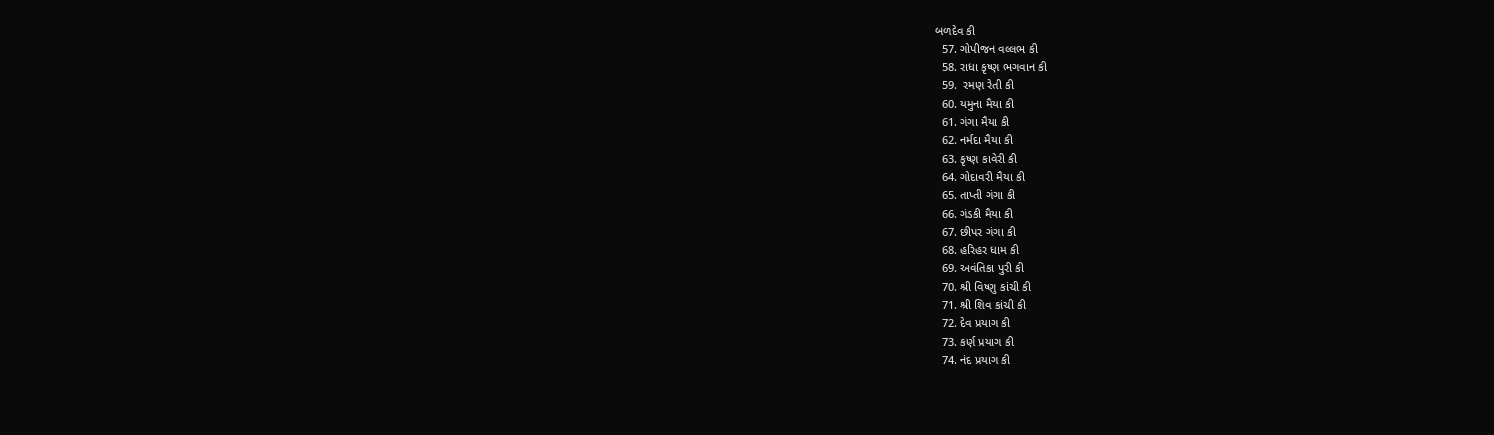બળદેવ કી
  57. ગોપીજન વલ્લભ કી
  58. રાધા કૃષ્ણ ભગવાન કી
  59.  રમણ રેતી કી
  60. યમુના મૈયા કી
  61. ગંગા મૈયા કી
  62. નર્મદા મૈયા કી
  63. કૃષ્ણ કાવેરી કી
  64. ગોદાવરી મૈયા કી
  65. તાપ્તી ગંગા કી
  66. ગંડકી મૈયા કી
  67. છીપર ગંગા કી
  68. હરિહર ધામ કી
  69. અવંતિકા પુરી કી
  70. શ્રી વિષ્ણુ કાંચી કી
  71. શ્રી શિવ કાંચી કી
  72. દેવ પ્રયાગ કી
  73. કર્ણ પ્રયાગ કી
  74. નંદ પ્રયાગ કી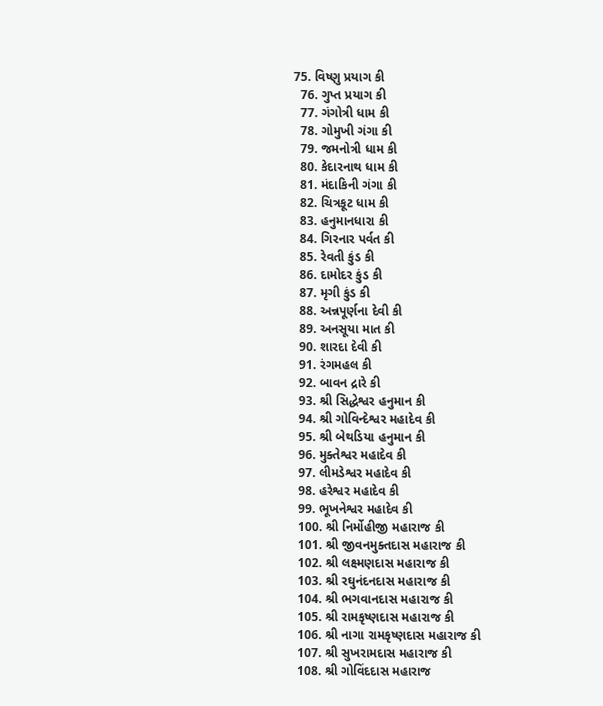75. વિષ્ણુ પ્રયાગ કી
  76. ગુપ્ત પ્રયાગ કી
  77. ગંગોત્રી ધામ કી
  78. ગોમુખી ગંગા કી
  79. જમનોત્રી ધામ કી
  80. કેદારનાથ ધામ કી
  81. મંદાકિની ગંગા કી
  82. ચિત્રકૂટ ધામ કી
  83. હનુમાનધારા કી
  84. ગિરનાર પર્વત કી
  85. રેવતી કુંડ કી
  86. દામોદર કુંડ કી
  87. મૃગી કુંડ કી
  88. અન્નપૂર્ણના દેવી કી
  89. અનસૂયા માત કી
  90. શારદા દેવી કી
  91. રંગમહલ કી
  92. બાવન દ્રારે કી
  93. શ્રી સિદ્ધેશ્વર હનુમાન કી
  94. શ્રી ગોવિન્દેશ્વર મહાદેવ કી
  95. શ્રી બેથડિયા હનુમાન કી
  96. મુક્તેશ્વર મહાદેવ કી
  97. લીમડેશ્વર મહાદેવ કી
  98. હરેશ્વર મહાદેવ કી
  99. ભૂખનેશ્વર મહાદેવ કી
  100. શ્રી નિર્મોહીજી મહારાજ કી
  101. શ્રી જીવનમુક્તદાસ મહારાજ કી
  102. શ્રી લક્ષ્મણદાસ મહારાજ કી
  103. શ્રી રઘુનંદનદાસ મહારાજ કી
  104. શ્રી ભગવાનદાસ મહારાજ કી
  105. શ્રી રામકૃષ્ણદાસ મહારાજ કી
  106. શ્રી નાગા રામકૃષ્ણદાસ મહારાજ કી
  107. શ્રી સુખરામદાસ મહારાજ કી
  108. શ્રી ગોવિંદદાસ મહારાજ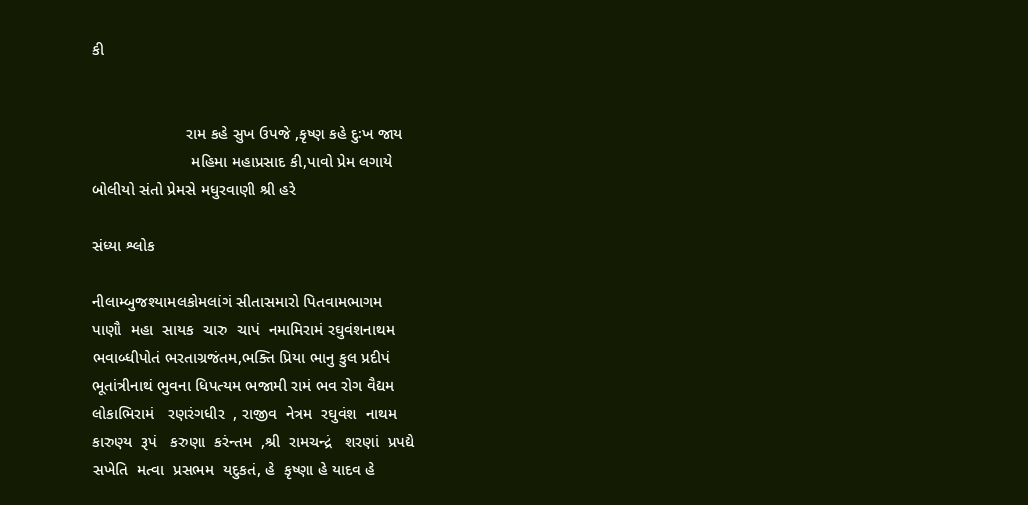કી


                     રામ કહે સુખ ઉપજે ,કૃષ્ણ કહે દુઃખ જાય
                      મહિમા મહાપ્રસાદ કી,પાવો પ્રેમ લગાયે
બોલીયો સંતો પ્રેમસે મધુરવાણી શ્રી હરે

સંધ્યા શ્લોક

નીલામ્બુજશ્યામલકોમલાંગં સીતાસમારો પિતવામભાગમ
પાણૌ  મહા  સાયક  ચારુ  ચાપં  નમામિરામં રઘુવંશનાથમ
ભવાબ્ધીપોતં ભરતાગ્રજંતમ,ભક્તિ પ્રિયા ભાનુ કુલ પ્રદીપં
ભૂતાંત્રીનાથં ભુવના ધિપત્યમ ભજામી રામં ભવ રોગ વૈદ્યમ
લોકાભિરામં   રણરંગધીર  , રાજીવ  નેત્રમ  રઘુવંશ  નાથમ
કારુણ્ય  રૂપં   કરુણા  કરંન્તમ  ,શ્રી  રામચન્દ્રં   શરણાં  પ્રપદ્યે
સખેતિ  મત્વા  પ્રસભમ  યદુકતં, હે  કૃષ્ણા હે યાદવ હે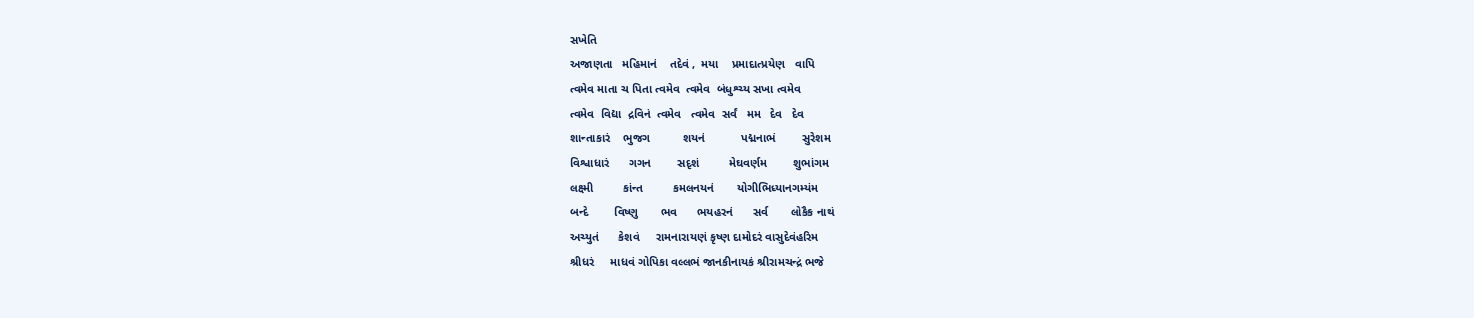સખેતિ
અજાણતા   મહિમાનં    તદેવં ,  મયા    પ્રમાદાત્પ્રયેણ   વાપિ
ત્વમેવ માતા ચ પિતા ત્વમેવ  ત્વમેવ  બંધુશ્ચ્ય સખા ત્વમેવ
ત્વમેવ  વિદ્યા  દ્રવિનં  ત્વમેવ   ત્વમેવ  સર્વં   મમ   દેવ   દેવ
શાન્તાકારં    ભુજગ          શયનં           પદ્મનાભં        સુરેશમ
વિશ્વાધારં      ગગન        સદૃશં         મેઘવર્ણમ        શુભાંગમ
લક્ષ્મી         કાંન્ત         કમલનયનં       યોગીભિધ્યાનગમ્યંમ
બન્દે        વિષ્ણુ       ભવ      ભયહરનં      સર્વ       લોકૈક નાથં
અચ્યુતં      કેશવં     રામનારાયણં કૃષ્ણ દામોદરં વાસુદેવંહરિમ
શ્રીધરં     માધવં ગોપિકા વલ્લભં જાનકીનાયકં શ્રીરામચન્દ્રં ભજે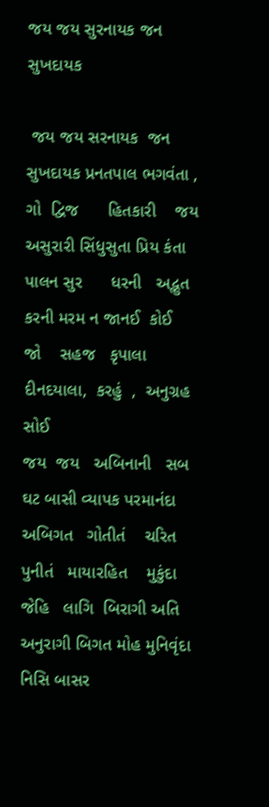જય જય સુરનાયક જન સુખદાયક

 જય જય સરનાયક  જન   સુખદાયક પ્રનતપાલ ભગવંતા ,
ગો  દ્વિજ      હિતકારી    જય   અસુરારી સિંધુસુતા પ્રિય કંતા
પાલન સુર      ધરની   અદ્ભુત  કરની મરમ ન જાનઈ  કોઈ
જો    સહજ   કૃપાલા   દીનદયાલા,  કરહું  ,  અનુગ્રહ   સોઈ
જય  જય   અબિનાની   સબ  ઘટ બાસી વ્યાપક પરમાનંદા
અબિગત   ગોતીતં    ચરિત    પુનીતં   માયારહિત    મુકુંદા
જેહિ   લાગિ  બિરાગી અતિ અનુરાગી બિગત મોહ મુનિવૃંદા
નિસિ બાસર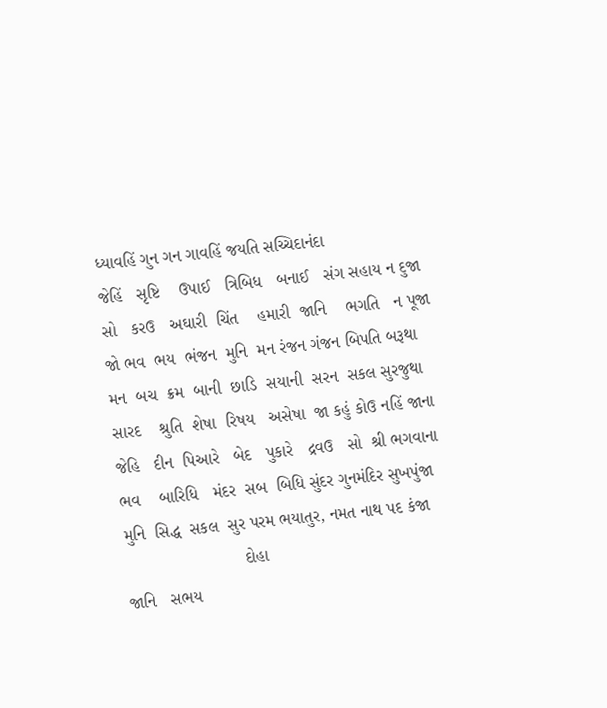ધ્યાવહિં ગુન ગન ગાવહિં જયતિ સચ્ચિદાનંદા
જેહિં   સૃષ્ટિ    ઉપાઈ   ત્રિબિધ   બનાઈ   સંગ સહાય ન દુજા
સો   કરઉ   અઘારી  ચિંત    હમારી  જાનિ    ભગતિ   ન પૂજા
જો ભવ  ભય  ભંજન  મુનિ  મન રંજન ગંજન બિપતિ બરૂથા
મન  બચ  ક્રમ  બાની  છાડિ  સયાની  સરન  સકલ સુરજુથા
સારદ    શ્રુતિ  શેષા  રિષય   અસેષા  જા કહું કોઉ નહિં જાના
જેહિ   દીન  પિઆરે   બેદ   પુકારે   દ્રવઉ   સો  શ્રી ભગવાના
ભવ    બારિધિ   મંદર  સબ  બિધિ સુંદર ગુનમંદિર સુખપુંજા
મુનિ  સિદ્ધ  સકલ  સુર પરમ ભયાતુર, નમત નાથ પદ કંજા
                         દોહા
જાનિ   સભય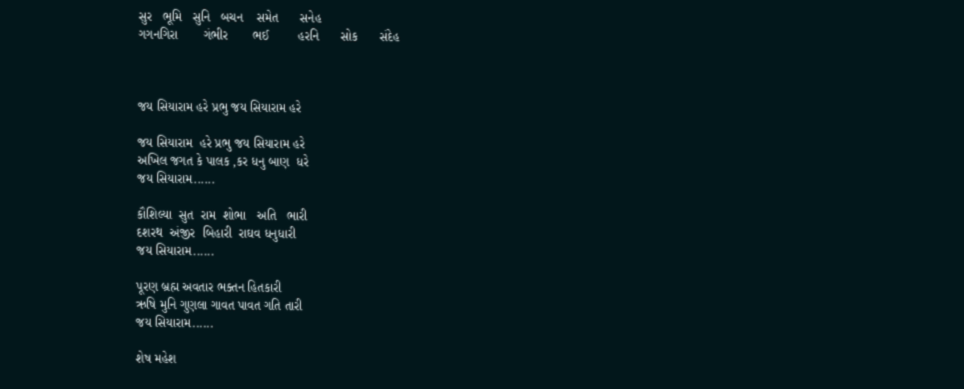સુર   ભૂમિ   સુનિ   બચન    સમેત      સનેહ
ગગનગિરા       ગંભીર       ભઈ        હરનિ      સોક      સંદેહ



જય સિયારામ હરે પ્રભુ જય સિયારામ હરે

જય સિયારામ  હરે પ્રભુ જય સિયારામ હરે
અખિલ જગત કે પાલક ,કર ધનુ બાણ  ધરે
જય સિયારામ......

કૌશિલ્યા  સુત  રામ  શોભા   અતિ   ભારી
દશરથ  અંજીર  બિહારી  રાઘવ ધનુધારી
જય સિયારામ......

પૂરણ બ્રહ્મ અવતાર ભક્તન હિતકારી
ઋષિ મુનિ ગુણલા ગાવત પાવત ગતિ તારી
જય સિયારામ......

શેષ મહેશ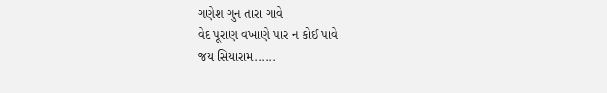ગણેશ ગુન તારા ગાવે
વેદ પૂરાણ વખાણે પાર ન કોઈ પાવે
જય સિયારામ......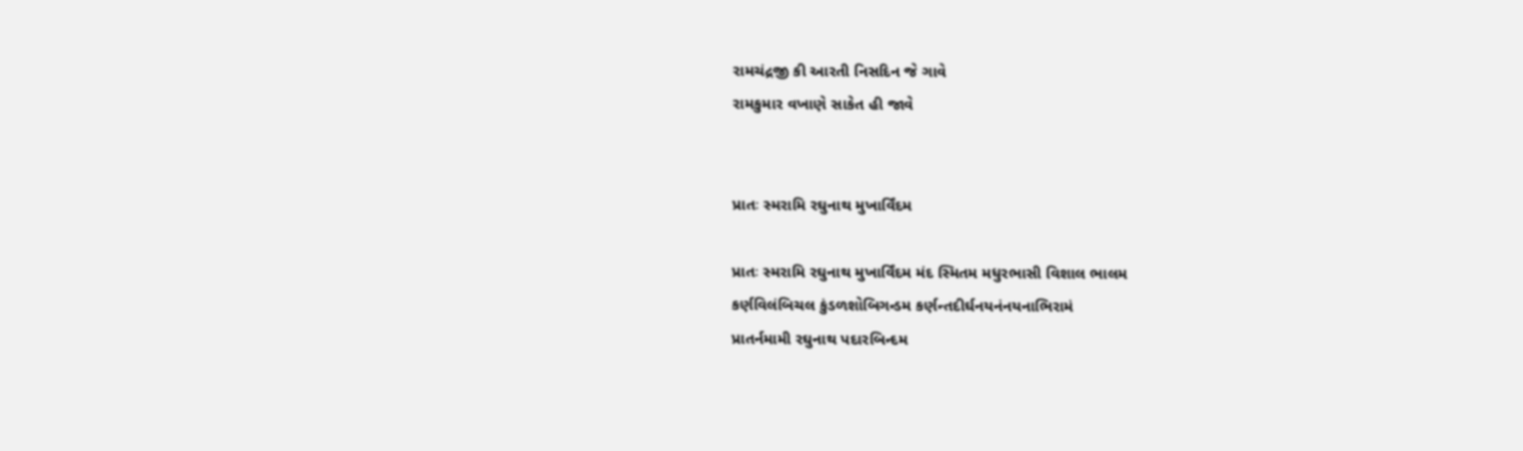રામચંદ્રજી કી આરતી નિસદિન જે ગાવે
રામકુમાર વખાણે સાકેત હી જાવે


પ્રાતઃ સ્મરામિ રઘુનાથ મુખાર્વિંદમ

પ્રાતઃ સ્મરામિ રઘુનાથ મુખાર્વિંદમ મંદ સ્મિતમ મધુરભાસી વિશાલ ભાલમ
કર્ણવિલંબિચલ કુંડળશોબિગન્ડમ કર્ણન્તદીર્ઘનયનંનયનાભિરામં
પ્રાતર્નમામી રઘુનાથ પદારબિન્દમ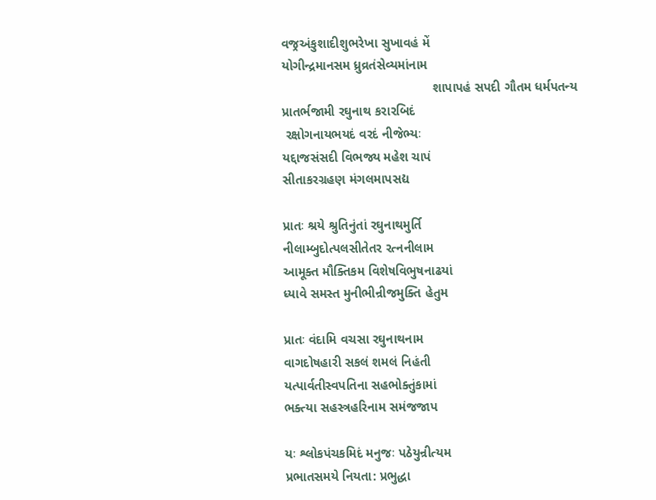વજ્રઅંકુશાદીશુભરેખા સુખાવહં મેં
યોગીન્દ્રમાનસમ ધ્રુવ્રતંસેવ્યમાંનામ
                                          શાપાપહં સપદી ગૌતમ ધર્મપતન્ય
પ્રાતર્ભજામી રઘુનાથ કરારબિદં
 રક્ષોગનાયભયદં વરદં નીજેભ્યઃ
યદ્દાજસંસદી વિભજ્ય મહેશ ચાપં
સીતાકરગ્રહણ મંગલમાપસદ્ય

પ્રાતઃ શ્રયે શ્રુતિનુંતાં રઘુનાથમુર્તિ
નીલામ્બુદોત્પલસીતેતર રત્નનીલામ
આમૂક્ત મૌક્તિકમ વિશેષવિભુષનાઢયાં
ધ્યાવે સમસ્ત મુનીભીન્રીજમુક્તિ હેતુમ

પ્રાતઃ વંદામિ વચસા રઘુનાથનામ
વાગદોષહારી સકલં શમલં નિહંતી
યત્પાર્વતીસ્વપતિના સહભોક્તુંકામાં
ભક્ત્યા સહસ્ત્રહરિનામ સમંજજાપ

યઃ શ્લોકપંચકમિદં મનુજઃ પઠેયુન્રીત્યમ
પ્રભાતસમયે નિયતા: પ્રભુદ્ધા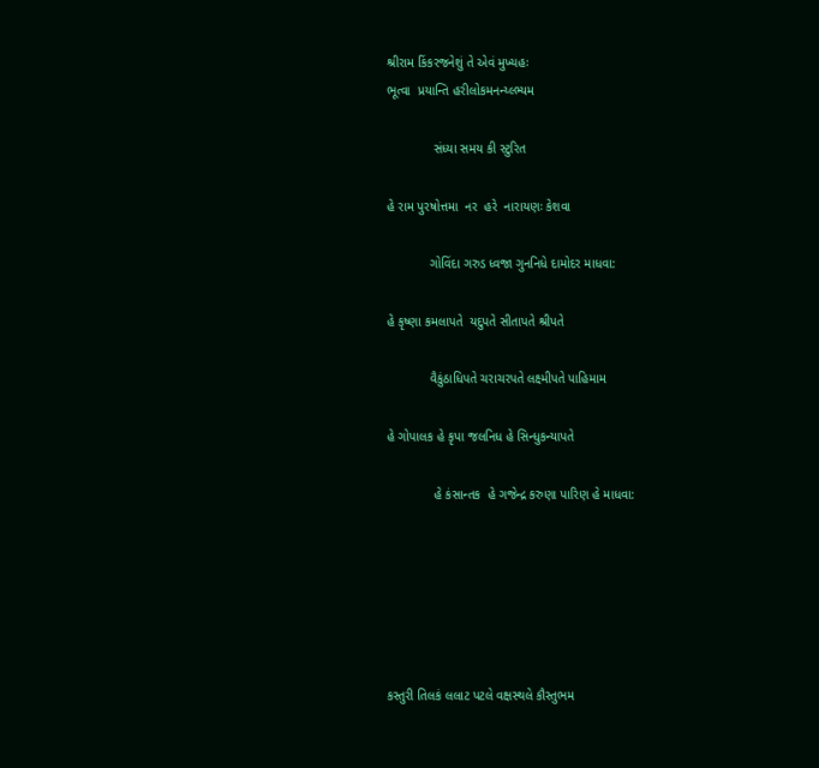શ્રીરામ કિંકરજનેશું તે એવં મુખ્યહઃ
ભૂત્વા  પ્રયાન્તિ હરીલોકમનન્ય્લ્ભ્યમ

             સંધ્યા સમય કી સ્ટુરિત

હે રામ પુરષોત્તમા  નર  હરે  નારાયણઃ કેશવા

            ગોવિંદા ગરુડ ધ્વજા ગુનનિધે દામોદર માધવા:

હે કૃષ્ણા કમલાપતે  યદુપતે સીતાપતે શ્રીપતે

            વૈકુંઠાધિપતે ચરાચરપતે લક્ષ્મીપતે પાહિમામ

હે ગોપાલક હે કૃપા જલનિધ હે સિન્ધુકન્યાપતે

             હે કંસાન્તક  હે ગજેન્દ્ર કરુણા પારિણ હે માધવા:






કસ્તુરી તિલકં લલાટ પટલે વક્ષસ્થલે કૌસ્તુભમ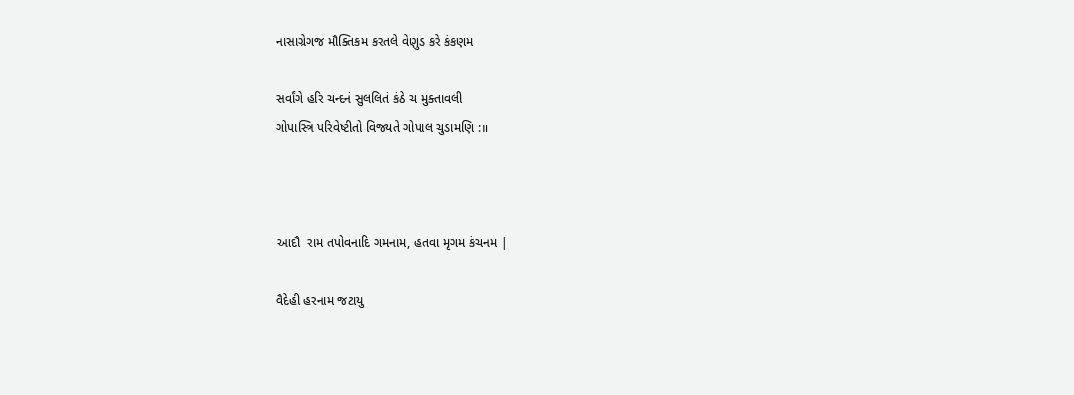નાસાગ્રેગજ મૌક્તિકમ કરતલે વેણુડ કરે કંકણમ

સર્વાંગે હરિ ચન્દનં સુલલિતં કંઠે ચ મુક્તાવલી
ગોપાસ્ત્રિ પરિવેષ્ટીતો વિજ્યતે ગોપાલ ચુડામણિ :॥



આદૌ  રામ તપોવનાદિ ગમનામ, હતવા મૃગમ કંચનમ |

વૈદેહી હરનામ જટાયુ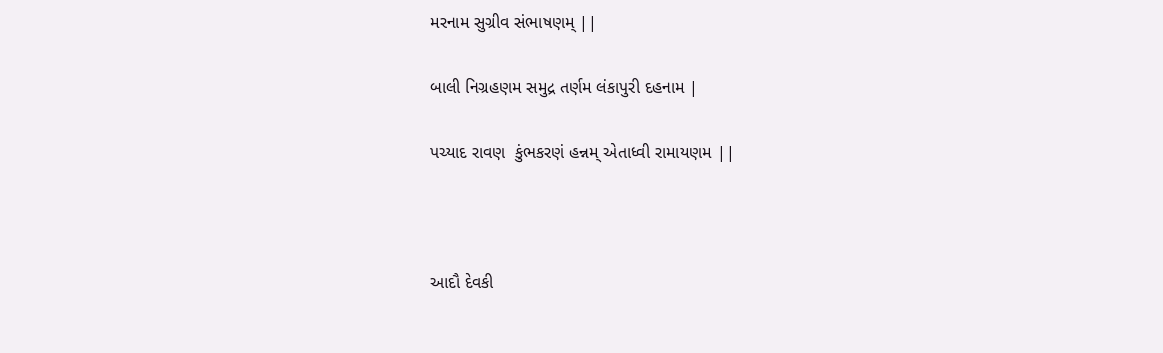મરનામ સુગ્રીવ સંભાષણમ્ ||

બાલી નિગ્રહણમ સમુદ્ર તર્ણમ લંકાપુરી દહનામ |

પચ્યાદ રાવણ  કુંભકરણં હન્નમ્ એતાધ્વી રામાયણમ ||



આદૌ દેવકી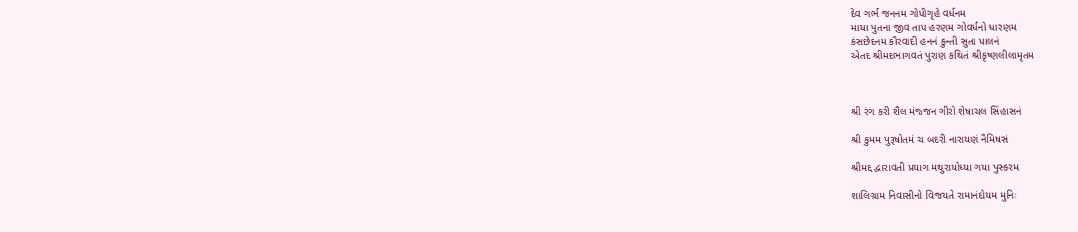દેવ ગર્ભ જનનમ ગોપીગૃહે વર્ધનમ
માયા પુતના જીવ તાપ હરણમ ગોવર્ધનો ધારણમ
કંસછેદનમ કૌરવાદી હનનં કુન્તી સુતા પાલનં
એતદ શ્રીમદભાગવતં પુરાણ કથિતં શ્રીકૃષ્ણલીલામૃતમ



શ્રી રંગ કરી શૈલ મંજ્જન ગીરો શેષાચલ સિંહાસનં

શ્રી કુમમ પુરૂષોતમં ચ બદરી નારાયણં નૈમિષસં

શ્રીમદ્દ દ્વારાવતી પ્રયાગ મથુરાયોધ્યા ગયા પુસ્કરમ

શાલિગ્રામ નિવાસીનો વિજયતે રામાનંદોયમ મુનિઃ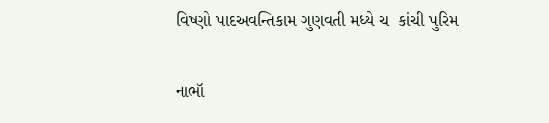વિષ્ણો પાદઅવન્તિકામ ગુણવતી મધ્યે ચ  કાંચી પુરિમ

નાભૉ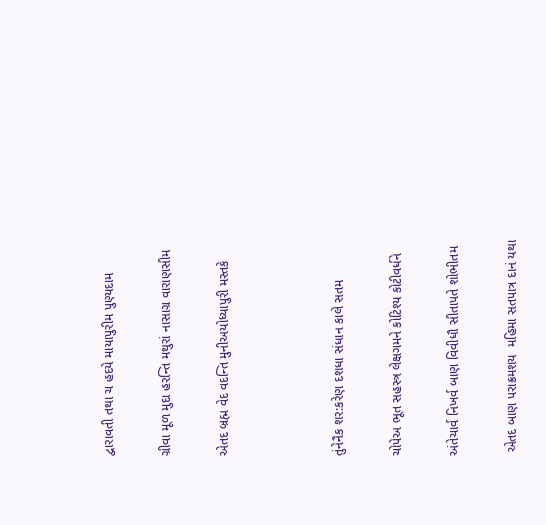દ્વારાવતી તથા ચ હદયે માયાપુરીમ પુણ્યદામ

ગ્રીવા મૂળ મુદા હરન્તિ મથુરાં નાસાગ્ર વારાણસીમ

એતદ બ્રહ્મ વેદ વદન્તિ મુનીઅયોધ્યાપુરી મસ્તકે



તુંનેનૈક શર:કરેણ દશધા સંધાન કાલે સતમ

ચોપેઅ ભૂત સહસ્ત્ર લેક્ષગમને કોટિશ્ય કોટીવર્ધને

અંતેચાર્વ નિખર્વ બાણ વિવીધૌ સીતાપતે શોભીતમ

 એતદ બાણ પરાક્રમશય  મહિમા સતપાત્ર દાનં યથા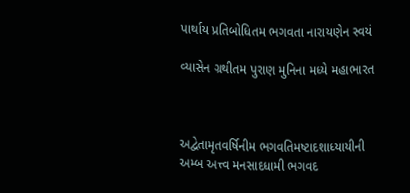પાર્થાય પ્રતિબોધિતમ ભગવતા નારાયણેન સ્વયં

વ્યાસેન ગ્રથીતમ પુરાણ મુનિના મધ્યે મહાભારત



અદ્વેતામૃતવર્ષિનીમ ભગવતિમષ્ટાદશાધ્યાયીની
અમ્બ અત્ત્વ મનસાદધામી ભગવદ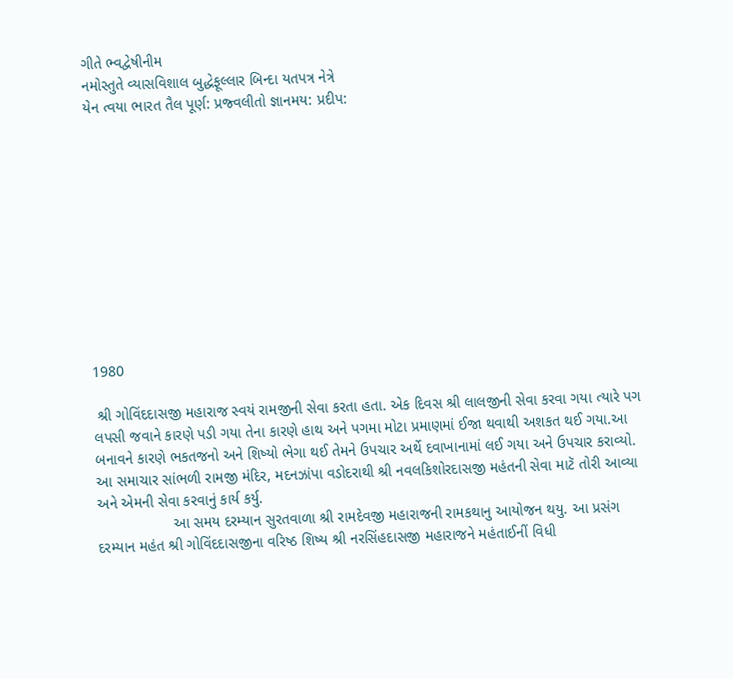ગીતે ભ્વદ્વેષીનીમ
નમોસ્તુતે વ્યાસવિશાલ બુદ્ધેફૂલ્લાર બિન્દા યતપત્ર નેત્રે
યેન ત્વયા ભારત તૈલ પૂર્ણ: પ્રજ્વલીતો જ્ઞાનમય: પ્રદીપ:











1980

 શ્રી ગોવિંદદાસજી મહારાજ સ્વયં રામજીની સેવા કરતા હતા. એક દિવસ શ્રી લાલજીની સેવા કરવા ગયા ત્યારે પગ લપસી જવાને કારણે પડી ગયા તેના કારણે હાથ અને પગમા મોટા પ્રમાણમાં ઈજા થવાથી અશકત થઈ ગયા.આ બનાવને કારણે ભકતજનો અને શિષ્યો ભેગા થઈ તેમને ઉપચાર અર્થે દવાખાનામાં લઈ ગયા અને ઉપચાર કરાવ્યો. આ સમાચાર સાંભળી રામજી મંદિર, મદનઝાંપા વડોદરાથી શ્રી નવલકિશોરદાસજી મહંતની સેવા માટૅ તોરી આવ્યા અને એમની સેવા કરવાનું કાર્ય કર્યુ.
                  આ સમય દરમ્યાન સુરતવાળા શ્રી રામદેવજી મહારાજની રામકથાનુ આયોજન થયુ. આ પ્રસંગ દરમ્યાન મહંત શ્રી ગોવિંદદાસજીના વરિષ્ઠ શિષ્ય શ્રી નરસિંહદાસજી મહારાજને મહંતાઈનીં વિધી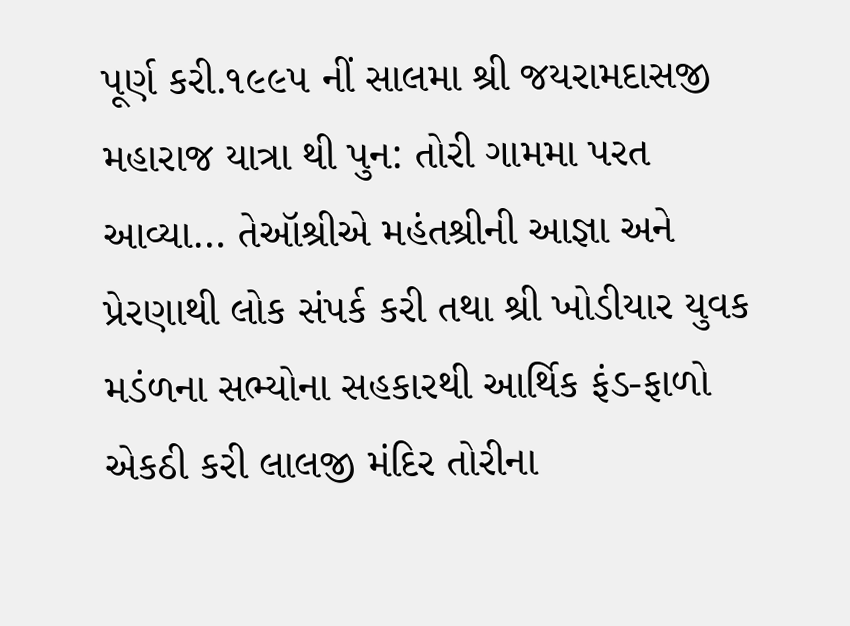પૂર્ણ કરી.૧૯૯૫ નીં સાલમા શ્રી જયરામદાસજી મહારાજ યાત્રા થી પુન: તોરી ગામમા પરત આવ્યા… તેઑશ્રીએ મહંતશ્રીની આજ્ઞા અને પ્રેરણાથી લોક સંપર્ક કરી તથા શ્રી ખોડીયાર યુવક મડંળના સભ્યોના સહકારથી આર્થિક ફંડ-ફાળો એકઠી કરી લાલજી મંદિર તોરીના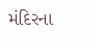મંદિરના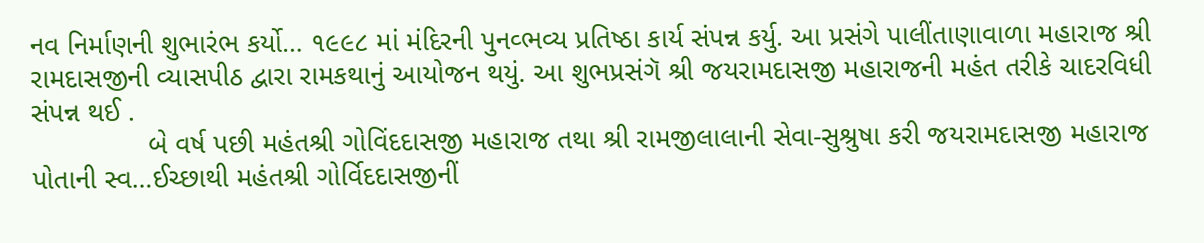નવ નિર્માણની શુભારંભ કર્યો… ૧૯૯૮ માં મંદિરની પુનવ્ભવ્ય પ્રતિષ્ઠા કાર્ય સંપન્ન કર્યુ. આ પ્રસંગે પાલીંતાણાવાળા મહારાજ શ્રી રામદાસજીની વ્યાસપીઠ દ્વારા રામકથાનું આયોજન થયું. આ શુભપ્રસંગૅ શ્રી જયરામદાસજી મહારાજની મહંત તરીકે ચાદરવિધી સંપન્ન થઈ .
               બે વર્ષ પછી મહંતશ્રી ગોવિંદદાસજી મહારાજ તથા શ્રી રામજીલાલાની સેવા-સુશ્રુષા કરી જયરામદાસજી મહારાજ પોતાની સ્વ…ઈચ્છાથી મહંતશ્રી ગોર્વિદદાસજીનીં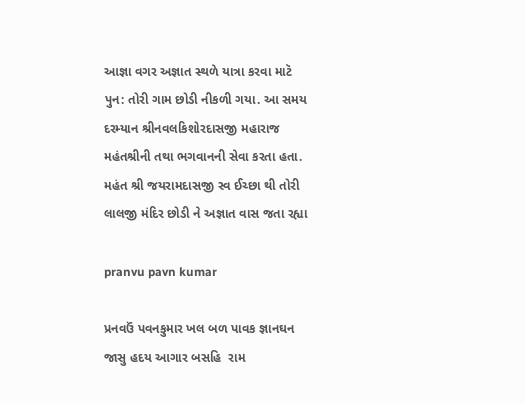આજ્ઞા વગર અજ્ઞાત સ્થળે યાત્રા કરવા માટૅ પુન: તોરી ગામ છોડી નીકળી ગયા. આ સમય દરમ્યાન શ્રીનવલકિશોરદાસજી મહારાજ મહંતશ્રીની તથા ભગવાનની સેવા કરતા હતા. મહંત શ્રી જયરામદાસજી સ્વ ઈચ્છા થી તોરી લાલજી મંદિર છોડી ને અજ્ઞાત વાસ જતા રહ્યા

pranvu pavn kumar

પ્રનવઉં પવનકુમાર ખલ બળ પાવક જ્ઞાનઘન
જાસુ હદય આગાર બસહિ  રામ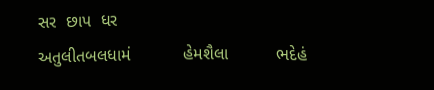સર  છાપ  ધર
અતુલીતબલધામં           હેમશૈલા          ભદેહં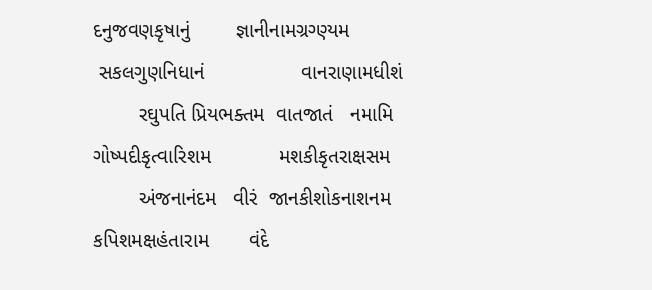દનુજવણકૃષાનું        જ્ઞાનીનામગ્રગ્ણ્યમ
 સકલગુણનિધાનં                 વાનરાણામધીશં
        રઘુપતિ પ્રિયભક્તમ  વાતજાતં   નમામિ
ગોષ્પદીકૃત્વારિશમ            મશકીકૃતરાક્ષસમ
        અંજનાનંદમ   વીરં  જાનકીશોકનાશનમ
કપિશમક્ષહંતારામ       વંદે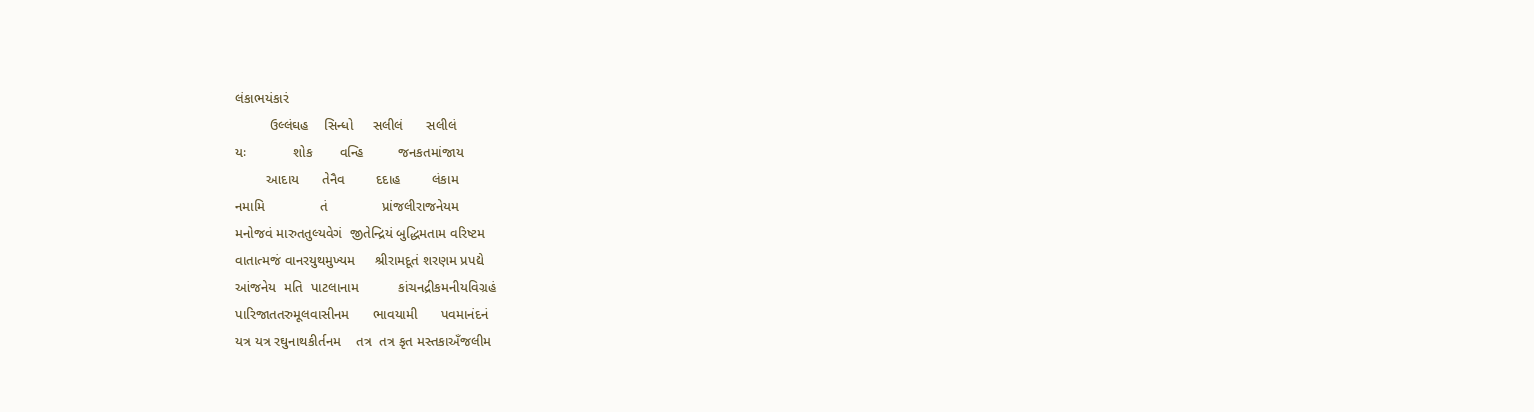લંકાભયંકારં
         ઉલ્લંઘહ    સિન્ધો     સલીલં      સલીલં
યઃ            શોક       વન્હિ         જનકતમાંજાય
        આદાય      તેનૈવ        દદાહ        લંકામ
નમામિ              તં              પ્રાંજલીરાજનેયમ
મનોજવં મારુતતુલ્યવેગં  જીતેન્દ્રિયં બુદ્ધિમતામ વરિષ્ટમ
વાતાત્મજં વાનરયુથમુખ્યમ     શ્રીરામદૂતં શરણમ પ્રપદ્યે
આંજનેય  મતિ  પાટલાનામ          કાંચનદ્રીકમનીયવિગ્રહં
પારિજાતતરુમૂલવાસીનમ      ભાવયામી      પવમાનંદનં
યત્ર યત્ર રઘુનાથકીર્તનમ    તત્ર  તત્ર કૃત મસ્તકાઅઁજલીમ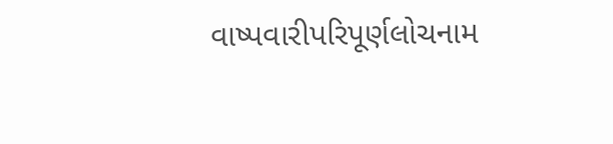વાષ્પવારીપરિપૂર્ણલોચનામ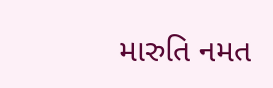મારુતિ નમત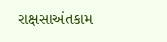રાક્ષસાઅંતકામ